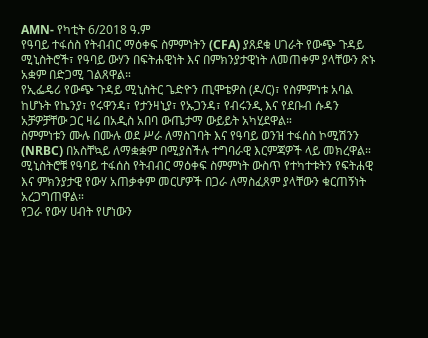AMN- የካቲት 6/2018 ዓ.ም
የዓባይ ተፋሰስ የትብብር ማዕቀፍ ስምምነትን (CFA) ያጸደቁ ሀገራት የውጭ ጉዳይ ሚኒስትሮች፣ የዓባይ ውሃን በፍትሐዊነት እና በምክንያታዊነት ለመጠቀም ያላቸውን ጽኑ አቋም በድጋሚ ገልጸዋል።
የኢፌዴሪ የውጭ ጉዳይ ሚኒስትር ጌድዮን ጢሞቴዎስ (ዶ/ር)፣ የስምምነቱ አባል ከሆኑት የኬንያ፣ የሩዋንዳ፣ የታንዛኒያ፣ የኡጋንዳ፣ የብሩንዲ እና የደቡብ ሱዳን አቻዎቻቸው ጋር ዛሬ በአዲስ አበባ ውጤታማ ውይይት አካሂደዋል።
ስምምነቱን ሙሉ በሙሉ ወደ ሥራ ለማስገባት እና የዓባይ ወንዝ ተፋሰስ ኮሚሽንን (NRBC) በአስቸኳይ ለማቋቋም በሚያስችሉ ተግባራዊ እርምጃዎች ላይ መክረዋል።
ሚኒስትሮቹ የዓባይ ተፋሰስ የትብብር ማዕቀፍ ስምምነት ውስጥ የተካተቱትን የፍትሐዊ እና ምክንያታዊ የውሃ አጠቃቀም መርሆዎች በጋራ ለማስፈጸም ያላቸውን ቁርጠኝነት አረጋግጠዋል።
የጋራ የውሃ ሀብት የሆነውን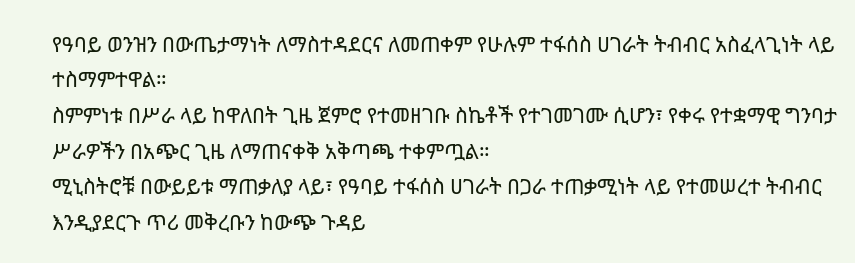የዓባይ ወንዝን በውጤታማነት ለማስተዳደርና ለመጠቀም የሁሉም ተፋሰስ ሀገራት ትብብር አስፈላጊነት ላይ ተስማምተዋል።
ስምምነቱ በሥራ ላይ ከዋለበት ጊዜ ጀምሮ የተመዘገቡ ስኬቶች የተገመገሙ ሲሆን፣ የቀሩ የተቋማዊ ግንባታ ሥራዎችን በአጭር ጊዜ ለማጠናቀቅ አቅጣጫ ተቀምጧል።
ሚኒስትሮቹ በውይይቱ ማጠቃለያ ላይ፣ የዓባይ ተፋሰስ ሀገራት በጋራ ተጠቃሚነት ላይ የተመሠረተ ትብብር እንዲያደርጉ ጥሪ መቅረቡን ከውጭ ጉዳይ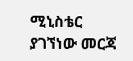ሚኒስቴር ያገኘነው መርጃ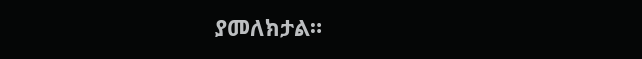ያመለክታል።